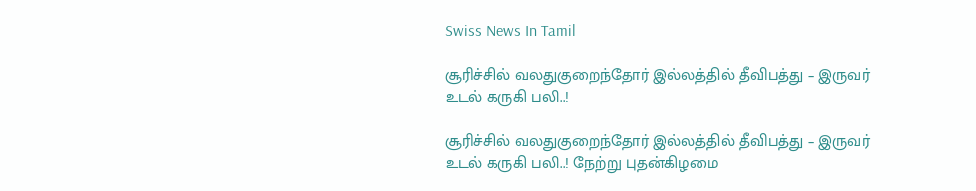Swiss News In Tamil

சூரிச்சில் வலதுகுறைந்தோர் இல்லத்தில் தீவிபத்து – இருவர் உடல் கருகி பலி..!

சூரிச்சில் வலதுகுறைந்தோர் இல்லத்தில் தீவிபத்து – இருவர் உடல் கருகி பலி..! நேற்று புதன்கிழமை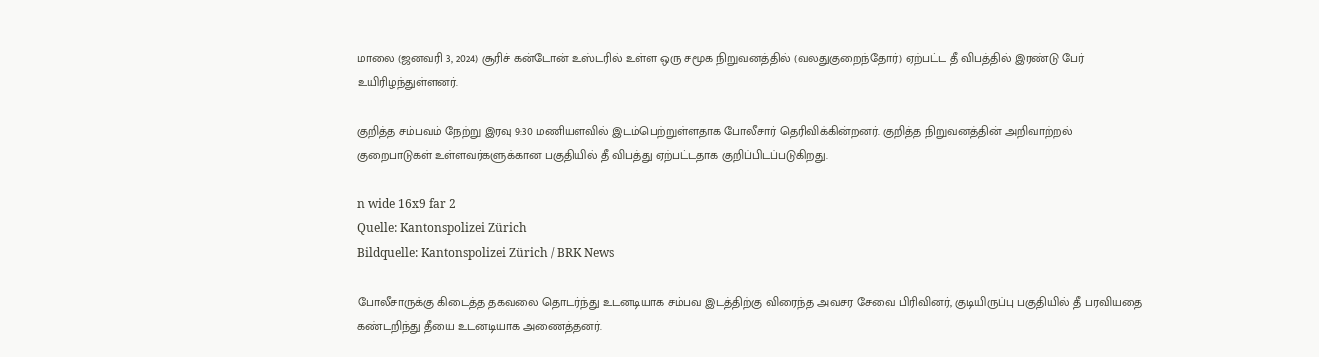மாலை (ஜனவரி 3, 2024) சூரிச் கன்டோன் உஸ்டரில் உள்ள ஒரு சமூக நிறுவனத்தில் (வலதுகுறைந்தோர்) ஏற்பட்ட தீ விபத்தில் இரண்டு பேர் உயிரிழந்துள்ளனர்.

குறித்த சம்பவம் நேற்று இரவு 9:30 மணியளவில் இடம்பெற்றுள்ளதாக போலீசார் தெரிவிக்கின்றனர். குறித்த நிறுவனத்தின் அறிவாற்றல் குறைபாடுகள் உள்ளவர்களுக்கான பகுதியில் தீ விபத்து ஏற்பட்டதாக குறிப்பிடப்படுகிறது.

n wide 16x9 far 2
Quelle: Kantonspolizei Zürich
Bildquelle: Kantonspolizei Zürich / BRK News

போலீசாருக்கு கிடைத்த தகவலை தொடர்ந்து உடனடியாக சம்பவ இடத்திற்கு விரைந்த அவசர சேவை பிரிவினர், குடியிருப்பு பகுதியில் தீ பரவியதை கண்டறிந்து தீயை உடனடியாக அணைத்தனர்.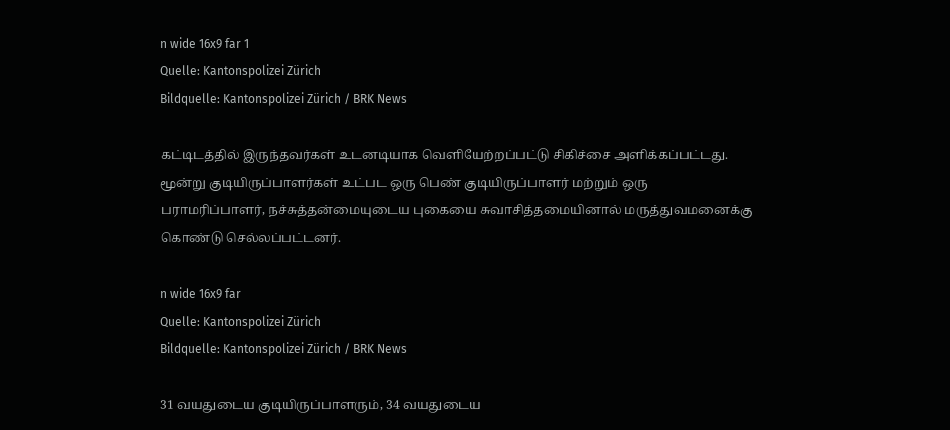n wide 16x9 far 1
Quelle: Kantonspolizei Zürich
Bildquelle: Kantonspolizei Zürich / BRK News

கட்டிடத்தில் இருந்தவர்கள் உடனடியாக வெளியேற்றப்பட்டு சிகிச்சை அளிக்கப்பட்டது. மூன்று குடியிருப்பாளர்கள் உட்பட ஒரு பெண் குடியிருப்பாளர் மற்றும் ஒரு பராமரிப்பாளர், நச்சுத்தன்மையுடைய புகையை சுவாசித்தமையினால் மருத்துவமனைக்கு கொண்டு செல்லப்பட்டனர்.

n wide 16x9 far
Quelle: Kantonspolizei Zürich
Bildquelle: Kantonspolizei Zürich / BRK News

31 வயதுடைய குடியிருப்பாளரும், 34 வயதுடைய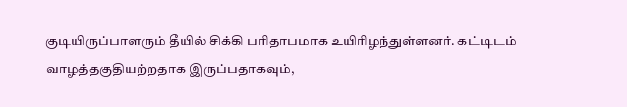குடியிருப்பாளரும் தீயில் சிக்கி பரிதாபமாக உயிரிழந்துள்ளனர். கட்டிடம் வாழத்தகுதியற்றதாக இருப்பதாகவும்,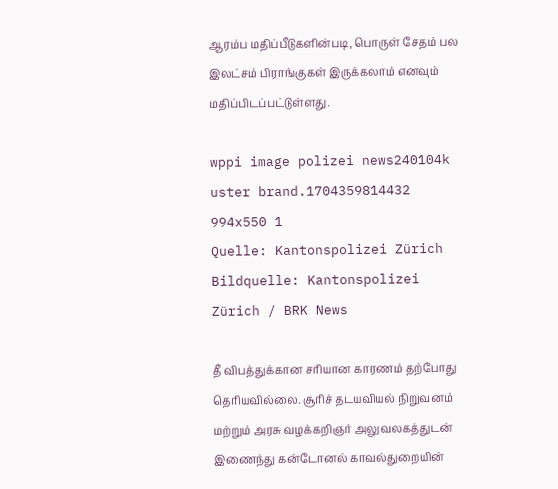ஆரம்ப மதிப்பீடுகளின்படி, பொருள் சேதம் பல இலட்சம் பிராங்குகள் இருக்கலாம் எனவும் மதிப்பிடப்பட்டுள்ளது.

wppi image polizei news240104k uster brand.1704359814432 994x550 1
Quelle: Kantonspolizei Zürich
Bildquelle: Kantonspolizei Zürich / BRK News

தீ விபத்துக்கான சரியான காரணம் தற்போது தெரியவில்லை. சூரிச் தடயவியல் நிறுவனம் மற்றும் அரசு வழக்கறிஞர் அலுவலகத்துடன் இணைந்து கன்டோனல் காவல்துறையின்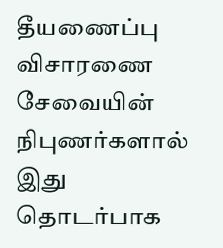தீயணைப்பு விசாரணை சேவையின் நிபுணர்களால் இது தொடர்பாக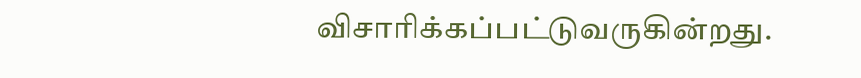விசாரிக்கப்பட்டுவருகின்றது.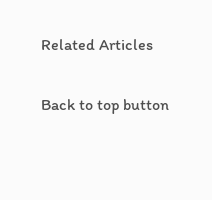Related Articles

Back to top button